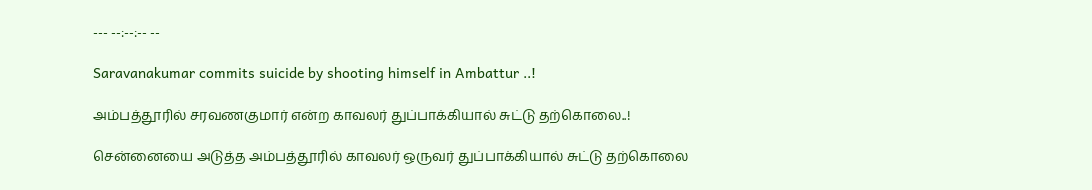--- --:--:-- --

Saravanakumar commits suicide by shooting himself in Ambattur ..!

அம்பத்தூரில் சரவணகுமார் என்ற காவலர் துப்பாக்கியால் சுட்டு தற்கொலை..!

சென்னையை அடுத்த அம்பத்தூரில் காவலர் ஒருவர் துப்பாக்கியால் சுட்டு தற்கொலை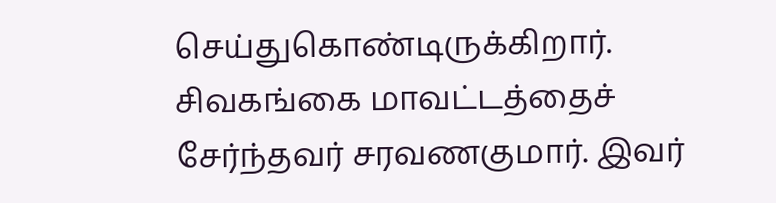செய்துகொண்டிருக்கிறார்.  சிவகங்கை மாவட்டத்தைச் சேர்ந்தவர் சரவணகுமார். இவர்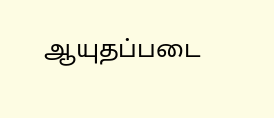ஆயுதப்படை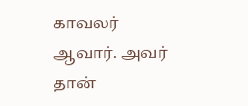காவலர் ஆவார். அவர் தான்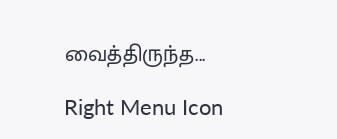வைத்திருந்த...

Right Menu Icon